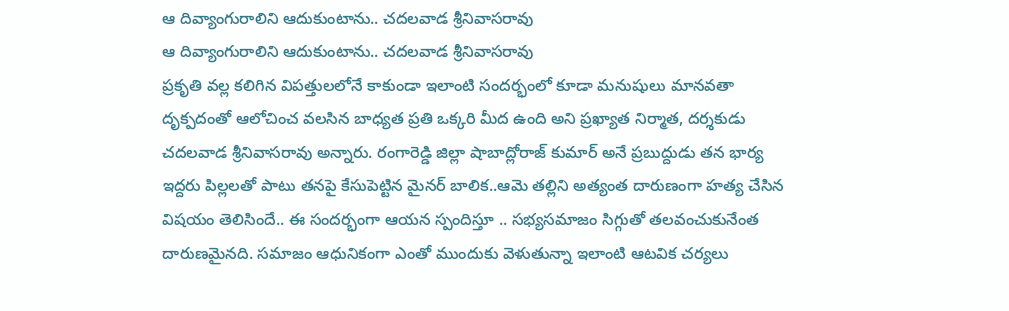ఆ దివ్యాంగురాలిని ఆదుకుంటాను.. చదలవాడ శ్రీనివాసరావు
ఆ దివ్యాంగురాలిని ఆదుకుంటాను.. చదలవాడ శ్రీనివాసరావు
ప్రకృతి వల్ల కలిగిన విపత్తులలోనే కాకుండా ఇలాంటి సందర్భంలో కూడా మనుషులు మానవతా
దృక్పదంతో ఆలోచించ వలసిన బాధ్యత ప్రతి ఒక్కరి మీద ఉంది అని ప్రఖ్యాత నిర్మాత, దర్శకుడు
చదలవాడ శ్రీనివాసరావు అన్నారు. రంగారెడ్డి జిల్లా షాబాద్లోరాజ్ కుమార్ అనే ప్రబుద్దుడు తన భార్య
ఇద్దరు పిల్లలతో పాటు తనపై కేసుపెట్టిన మైనర్ బాలిక..ఆమె తల్లిని అత్యంత దారుణంగా హత్య చేసిన
విషయం తెలిసిందే.. ఈ సందర్భంగా ఆయన స్పందిస్తూ .. సభ్యసమాజం సిగ్గుతో తలవంచుకునేంత
దారుణమైనది. సమాజం ఆధునికంగా ఎంతో ముందుకు వెళుతున్నా ఇలాంటి ఆటవిక చర్యలు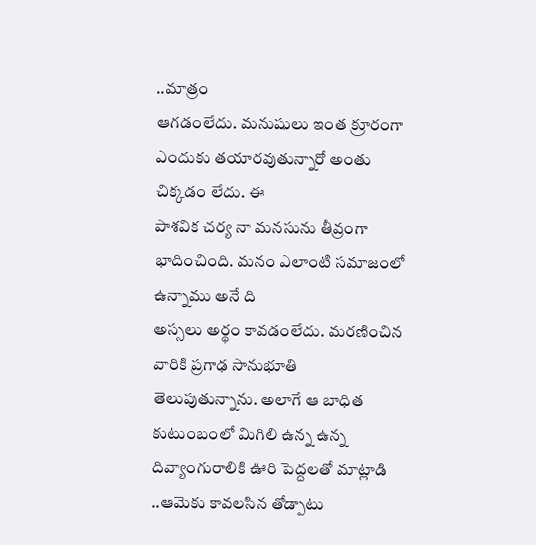..మాత్రం
ఆగడంలేదు. మనుషులు ఇంత క్రూరంగా ఎందుకు తయారవుతున్నారో అంతు చిక్కడం లేదు. ఈ
పాశవిక చర్య నా మనసును తీవ్రంగా భాదించింది. మనం ఎలాంటి సమాజంలో ఉన్నాము అనే ది
అస్సలు అర్థం కావడంలేదు. మరణించిన వారికి ప్రగాఢ సానుభూతి తెలుపుతున్నాను. అలాగే ఆ బాధిత
కుటుంబంలో మిగిలి ఉన్న ఉన్న దివ్యాంగురాలికి ఊరి పెద్దలతో మాట్లాడి ..ఆమెకు కావలసిన తోడ్పాటు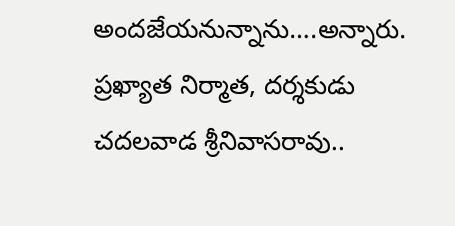అందజేయనున్నాను….అన్నారు. ప్రఖ్యాత నిర్మాత, దర్శకుడు చదలవాడ శ్రీనివాసరావు..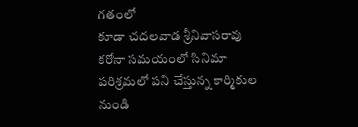గతంలో
కూడా చదలవాడ శ్రీనివాసరావు కరోనా సమయంలో సినిమా పరిశ్రమలో పని చేస్తున్న కార్మికుల నుండి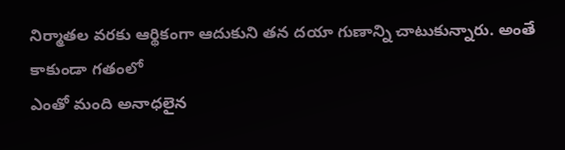నిర్మాతల వరకు ఆర్థికంగా ఆదుకుని తన దయా గుణాన్ని చాటుకున్నారు. అంతే కాకుండా గతంలో
ఎంతో మంది అనాధలైన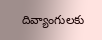దివ్యాంగులకు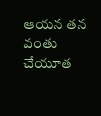ఆయన తన వంతు చేయూత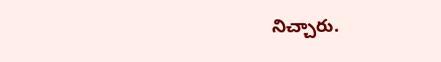నిచ్చారు.